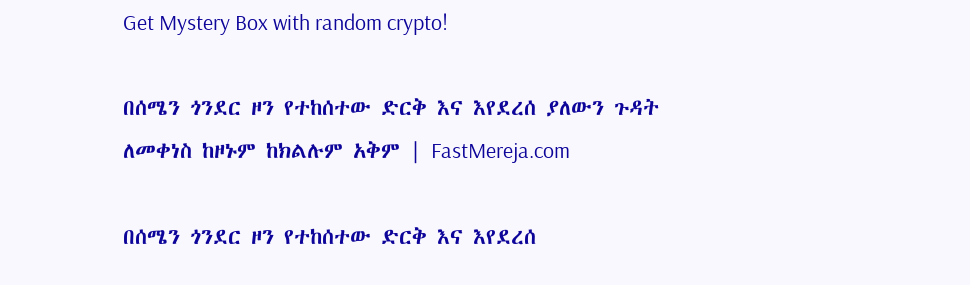Get Mystery Box with random crypto!

በሰሜን ጎንደር ዞን የተከሰተው ድርቅ እና እየደረሰ ያለውን ጉዳት ለመቀነስ ከዞኑም ከክልሉም አቅም | FastMereja.com

በሰሜን ጎንደር ዞን የተከሰተው ድርቅ እና እየደረሰ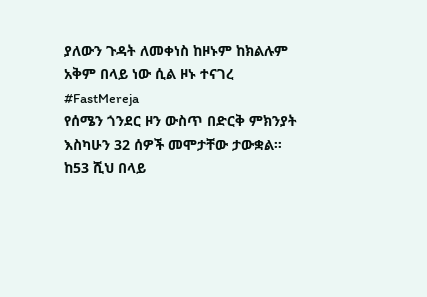ያለውን ጉዳት ለመቀነስ ከዞኑም ከክልሉም አቅም በላይ ነው ሲል ዞኑ ተናገረ
#FastMereja
የሰሜን ጎንደር ዞን ውስጥ በድርቅ ምክንያት እስካሁን 32 ሰዎች መሞታቸው ታውቋል። ከ53 ሺህ በላይ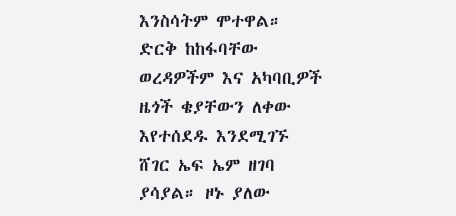እንስሳትም ሞተዋል። ድርቅ ከከፋባቸው ወረዳዎችም እና አካባቢዎች ዜጎች ቄያቸውን ለቀው እየተሰደዱ እንደሚገኙ ሸገር ኤፍ ኤም ዘገባ ያሳያል። ዞኑ ያለው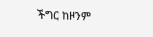ችግር ከዞንም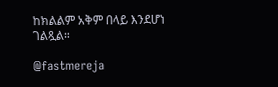ከክልልም አቅም በላይ እንደሆነ ገልጿል።

@fastmereja